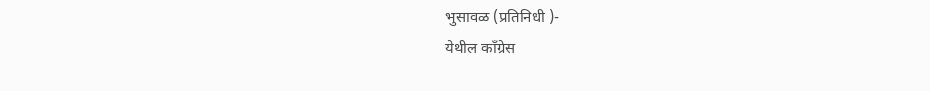भुसावळ (प्रतिनिधी )-
येथील काँग्रेस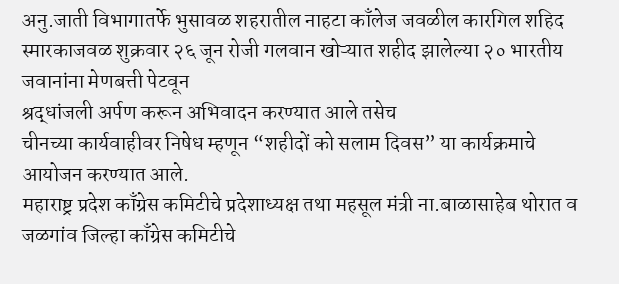अनु.जाती विभागातर्फे भुसावळ शहरातील नाहटा काँलेज जवळील कारगिल शहिद स्मारकाजवळ शुक्रवार २६ जून रोजी गलवान खोऱ्यात शहीद झालेल्या २० भारतीय जवानांना मेणबत्ती पेटवून
श्रद्धांजली अर्पण करून अभिवादन करण्यात आले तसेच
चीनच्या कार्यवाहीवर निषेध म्हणून “शहीदों को सलाम दिवस” या कार्यक्रमाचे आयोजन करण्यात आले.
महाराष्ट्र प्रदेश काँग्रेस कमिटीचे प्रदेशाध्यक्ष तथा महसूल मंत्री ना.बाळासाहेब थोरात व जळगांव जिल्हा काँग्रेस कमिटीचे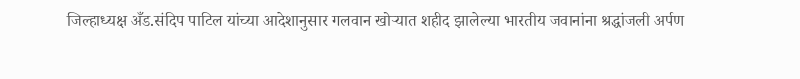जिल्हाध्यक्ष अँड.संदिप पाटिल यांच्या आदेशानुसार गलवान खोऱ्यात शहीद झालेल्या भारतीय जवानांना श्रद्धांजली अर्पण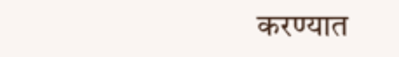करण्यात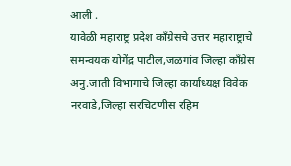आली .
यावेळी महाराष्ट्र प्रदेश काँग्रेसचे उत्तर महाराष्ट्राचे समन्वयक योगेंद्र पाटील,जळगांव जिल्हा काँग्रेस अनु.जाती विभागाचे जिल्हा कार्याध्यक्ष विवेक नरवाडे,जिल्हा सरचिटणीस रहिम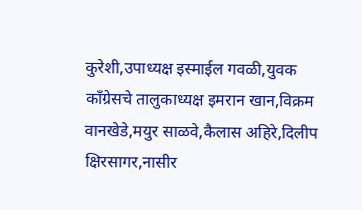कुरेशी,उपाध्यक्ष इस्माईल गवळी,युवक काँग्रेसचे तालुकाध्यक्ष इमरान खान,विक्रम वानखेडे,मयुर साळवे,कैलास अहिरे,दिलीप क्षिरसागर,नासीर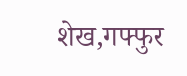शेख,गफ्फुर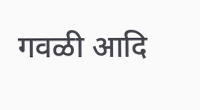गवळी आदि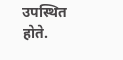उपस्थित होते.